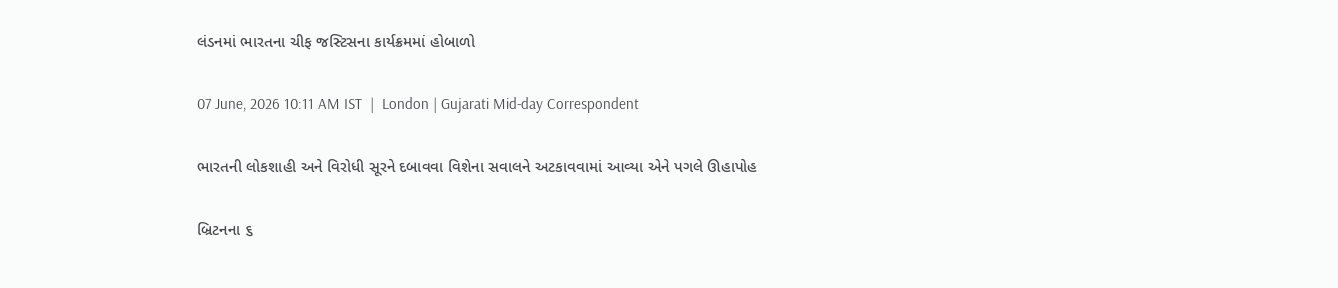લંડનમાં ભારતના ચીફ જસ્ટિસના કાર્યક્રમમાં હોબાળો

07 June, 2026 10:11 AM IST  |  London | Gujarati Mid-day Correspondent

ભારતની લોકશાહી અને વિરોધી સૂરને દબાવવા વિશેના સવાલને અટકાવવામાં આવ્યા એને પગલે ઊહાપોહ

બ્રિટનના ૬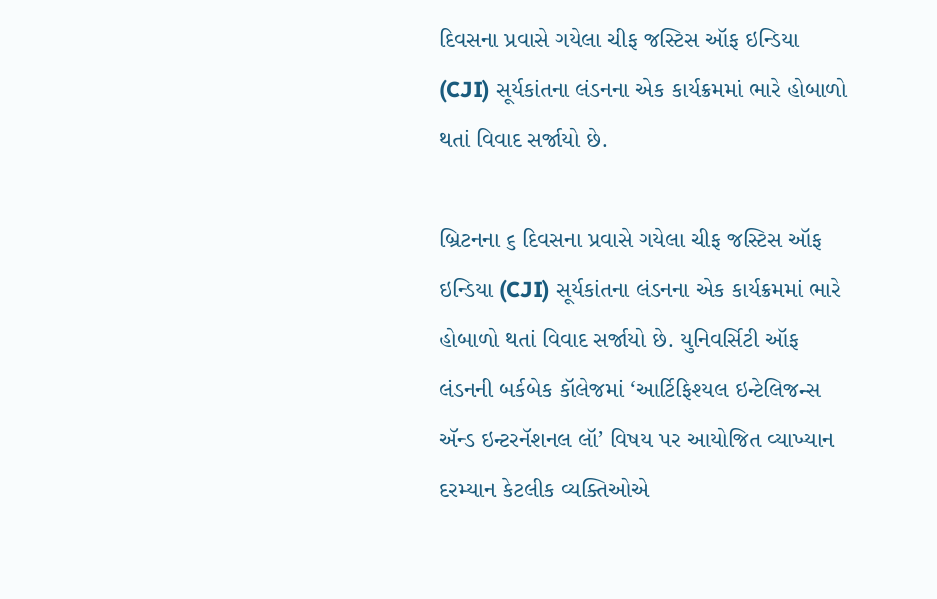દિવસના પ્રવાસે ગયેલા ચીફ જસ્ટિસ ઑફ ઇન્ડિયા (CJI) સૂર્યકાંતના લંડનના એક કાર્યક્રમમાં ભારે હોબાળો થતાં વિવાદ સર્જાયો છે.

બ્રિટનના ૬ દિવસના પ્રવાસે ગયેલા ચીફ જસ્ટિસ ઑફ ઇન્ડિયા (CJI) સૂર્યકાંતના લંડનના એક કાર્યક્રમમાં ભારે હોબાળો થતાં વિવાદ સર્જાયો છે. યુનિવર્સિટી ઑફ લંડનની બર્કબેક કૉલેજમાં ‘આર્ટિફિશ્યલ ઇન્ટેલિજન્સ ઍન્ડ ઇન્ટરનૅશનલ લૉ’ વિષય પર આયોજિત વ્યાખ્યાન દરમ્યાન કેટલીક વ્યક્તિઓએ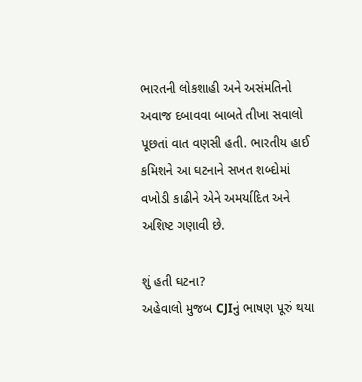ભારતની લોકશાહી અને અસંમતિનો અવાજ દબાવવા બાબતે તીખા સવાલો પૂછતાં વાત વણસી હતી. ભારતીય હાઈ કમિશને આ ઘટનાને સખત શબ્દોમાં વખોડી કાઢીને એને અમર્યાદિત અને અશિષ્ટ ગણાવી છે.

શું હતી ઘટના?
અહેવાલો મુજબ CJIનું ભાષણ પૂરું થયા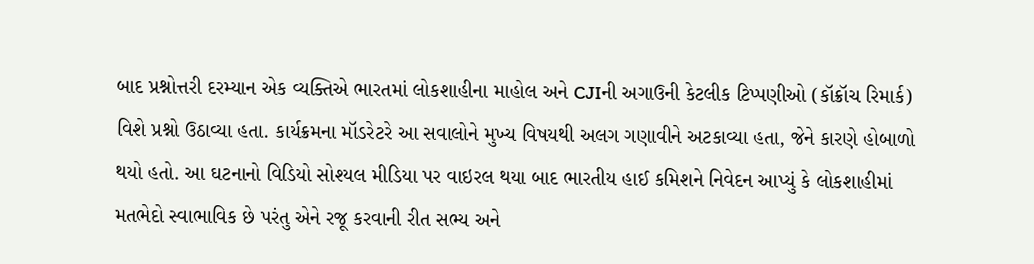બાદ પ્રશ્નોત્તરી દરમ્યાન એક વ્યક્તિએ ભારતમાં લોકશાહીના માહોલ અને CJIની અગાઉની કેટલીક ટિપ્પણીઓ (કૉક્રૉચ રિમાર્ક) વિશે પ્રશ્નો ઉઠાવ્યા હતા. કાર્યક્રમના મૉડરેટરે આ સવાલોને મુખ્ય વિષયથી અલગ ગણાવીને અટકાવ્યા હતા, જેને કારણે હોબાળો થયો હતો. આ ઘટનાનો વિડિયો સોશ્યલ મીડિયા પર વાઇરલ થયા બાદ ભારતીય હાઈ કમિશને નિવેદન આપ્યું કે લોકશાહીમાં મતભેદો સ્વાભાવિક છે પરંતુ એને રજૂ કરવાની રીત સભ્ય અને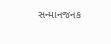સન્માનજનક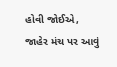હોવી જોઈએ, જાહેર મંચ પર આવું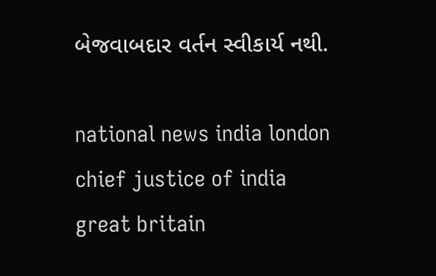બેજવાબદાર વર્તન સ્વીકાર્ય નથી.

national news india london chief justice of india great britain